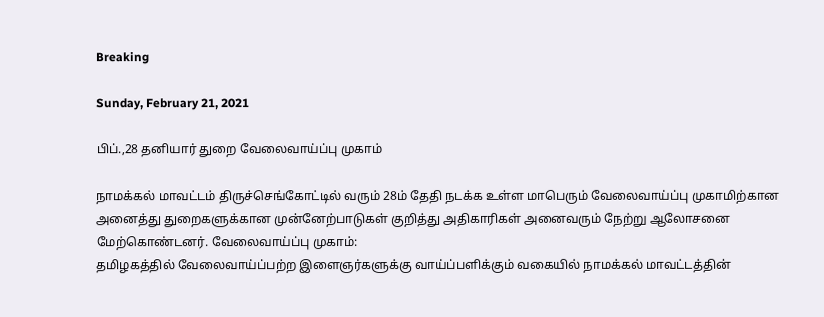Breaking

Sunday, February 21, 2021

பிப்.,28 தனியார் துறை வேலைவாய்ப்பு முகாம்

நாமக்கல் மாவட்டம் திருச்செங்கோட்டில் வரும் 28ம் தேதி நடக்க உள்ள மாபெரும் வேலைவாய்ப்பு முகாமிற்கான அனைத்து துறைகளுக்கான முன்னேற்பாடுகள் குறித்து அதிகாரிகள் அனைவரும் நேற்று ஆலோசனை மேற்கொண்டனர். வேலைவாய்ப்பு முகாம்:
தமிழகத்தில் வேலைவாய்ப்பற்ற இளைஞர்களுக்கு வாய்ப்பளிக்கும் வகையில் நாமக்கல் மாவட்டத்தின்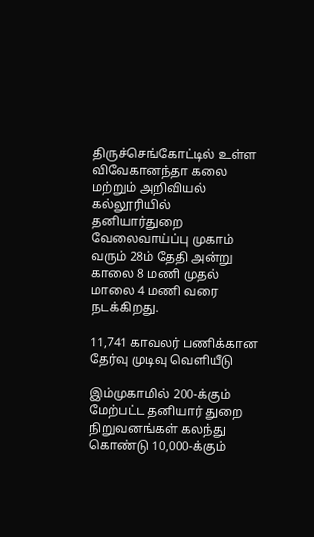திருச்செங்கோட்டில் உள்ள விவேகானந்தா கலை மற்றும் அறிவியல் கல்லூரியில் தனியார்துறை வேலைவாய்ப்பு முகாம் வரும் 28ம் தேதி அன்று காலை 8 மணி முதல் மாலை 4 மணி வரை நடக்கிறது.

11,741 காவலர் பணிக்கான தேர்வு முடிவு வெளியீடு

இம்முகாமில் 200-க்கும் மேற்பட்ட தனியார் துறை நிறுவனங்கள் கலந்து கொண்டு 10,000-க்கும்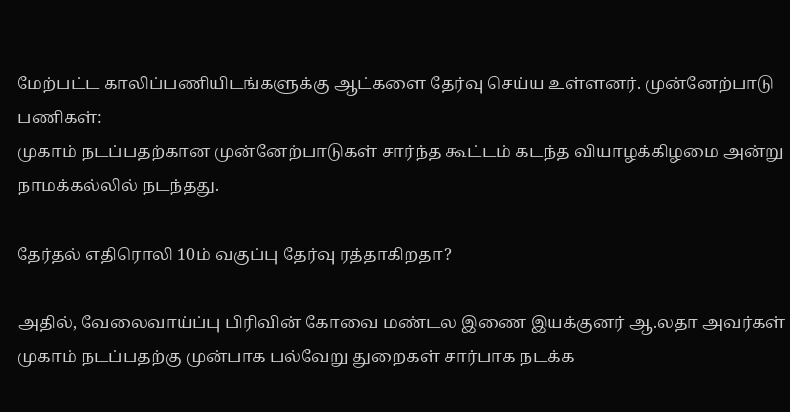மேற்பட்ட காலிப்பணியிடங்களுக்கு ஆட்களை தேர்வு செய்ய உள்ளனர். முன்னேற்பாடு பணிகள்:
முகாம் நடப்பதற்கான முன்னேற்பாடுகள் சார்ந்த கூட்டம் கடந்த வியாழக்கிழமை அன்று நாமக்கல்லில் நடந்தது.

தேர்தல் எதிரொலி 10ம் வகுப்பு தேர்வு ரத்தாகிறதா?

அதில், வேலைவாய்ப்பு பிரிவின் கோவை மண்டல இணை இயக்குனர் ஆ.லதா அவர்கள் முகாம் நடப்பதற்கு முன்பாக பல்வேறு துறைகள் சார்பாக நடக்க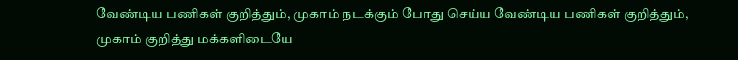வேண்டிய பணிகள் குறித்தும், முகாம் நடக்கும் போது செய்ய வேண்டிய பணிகள் குறித்தும், முகாம் குறித்து மக்களிடையே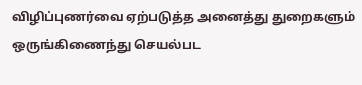விழிப்புணர்வை ஏற்படுத்த அனைத்து துறைகளும் ஒருங்கிணைந்து செயல்பட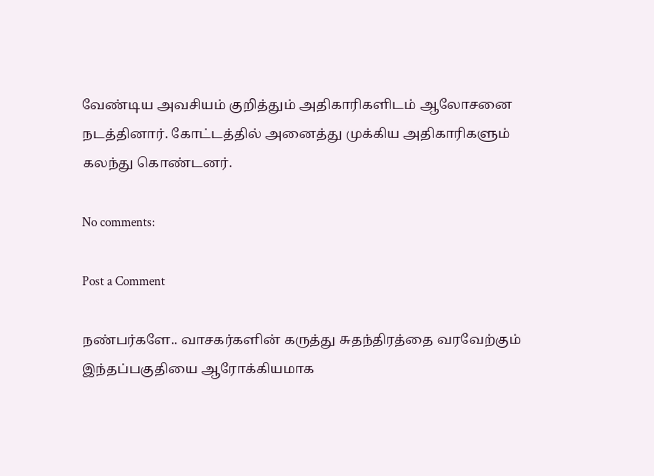வேண்டிய அவசியம் குறித்தும் அதிகாரிகளிடம் ஆலோசனை நடத்தினார். கோட்டத்தில் அனைத்து முக்கிய அதிகாரிகளும் கலந்து கொண்டனர்.

No comments:

Post a Comment

நண்பர்களே.. வாசகர்களின் கருத்து சுதந்திரத்தை வரவேற்கும் இந்தப்பகுதியை ஆரோக்கியமாக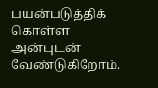பயன்படுத்திக் கொள்ள அன்புடன் வேண்டுகிறோம்.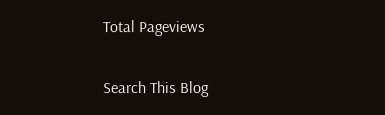Total Pageviews

Search This Blog